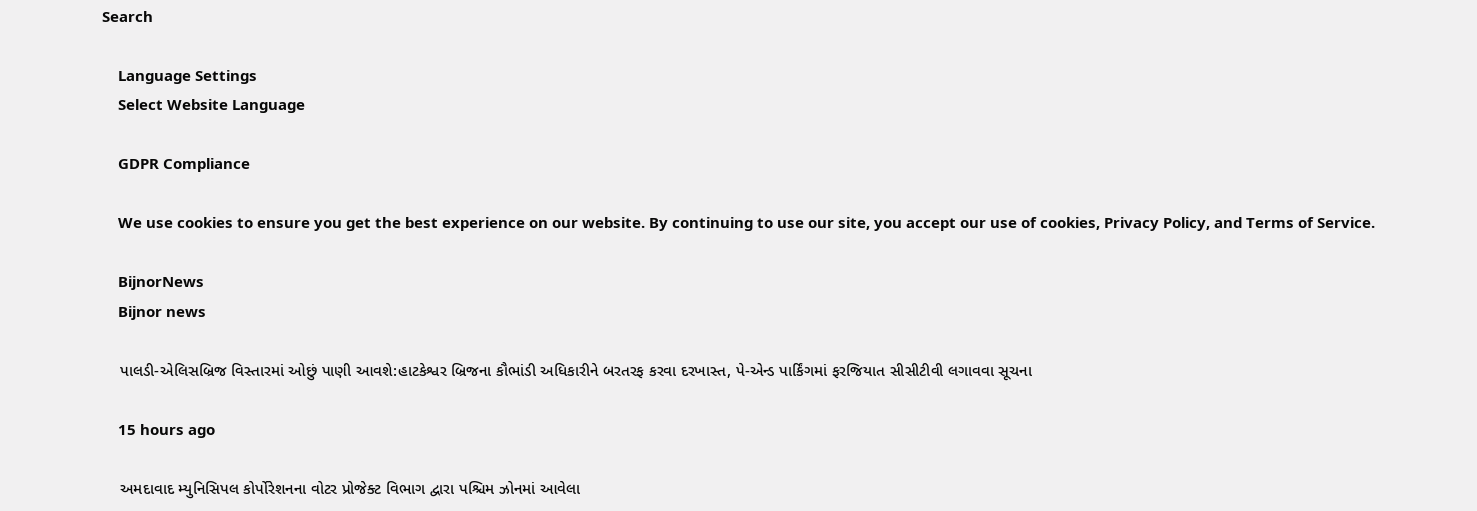Search

    Language Settings
    Select Website Language

    GDPR Compliance

    We use cookies to ensure you get the best experience on our website. By continuing to use our site, you accept our use of cookies, Privacy Policy, and Terms of Service.

    BijnorNews
    Bijnor news

    પાલડી-એલિસબ્રિજ વિસ્તારમાં ઓછું પાણી આવશે:હાટકેશ્વર બ્રિજના કૌભાંડી અધિકારીને બરતરફ કરવા દરખાસ્ત, પે-એન્ડ પાર્કિંગમાં ફરજિયાત સીસીટીવી લગાવવા સૂચના

    15 hours ago

    અમદાવાદ મ્યુનિસિપલ કોર્પોરેશનના વોટર પ્રોજેક્ટ વિભાગ દ્વારા પશ્ચિમ ઝોનમાં આવેલા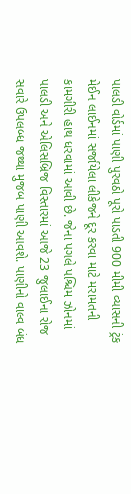પાલડી વોર્ડમાં પાણી પુરવઠો પૂરો પાડતી 900 મીમી વ્યાસની ટ્રંક મેઈન લાઈનમાં સર્જાયેલા લીકેજને દૂર કરવા માટે મરામતની કામગીરી હાથ ધરવામાં આવી છે. જેના પગલે પશ્ચિમ ઝોનમાં પાલડી અને એલિસબ્રિજ વિસ્તારમાં આજે 23 જુલાઈના રોજ સવારે ઉપલબ્ધ જથ્થા મુજબ પાણી આવશે. પાણીનો વાલ્વ બંધ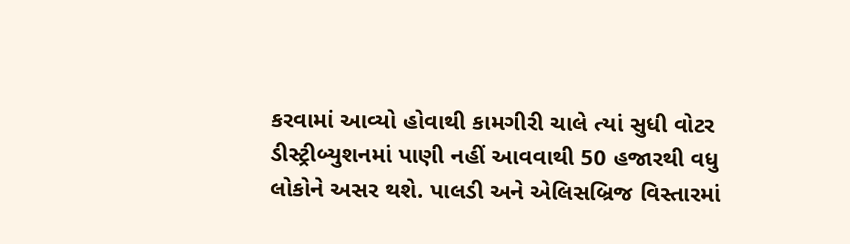કરવામાં આવ્યો હોવાથી કામગીરી ચાલે ત્યાં સુધી વોટર ડીસ્ટ્રીબ્યુશનમાં પાણી નહીં આવવાથી 50 હજારથી વધુ લોકોને અસર થશે. પાલડી અને એલિસબ્રિજ વિસ્તારમાં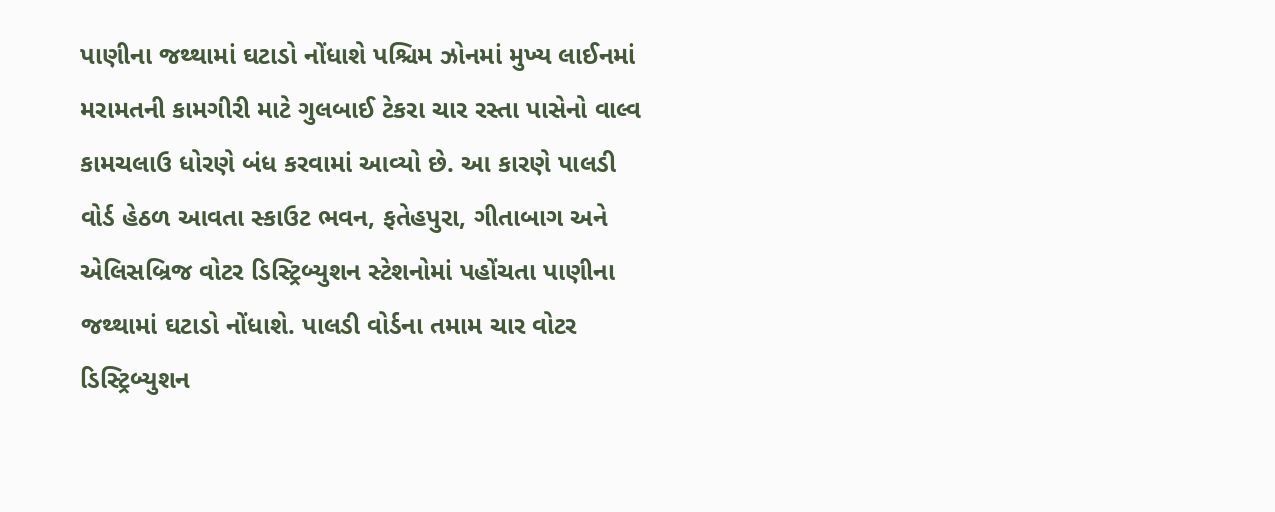પાણીના જથ્થામાં ઘટાડો નોંધાશે પશ્ચિમ ઝોનમાં મુખ્ય લાઈનમાં મરામતની કામગીરી માટે ગુલબાઈ ટેકરા ચાર રસ્તા પાસેનો વાલ્વ કામચલાઉ ધોરણે બંધ કરવામાં આવ્યો છે. આ કારણે પાલડી વોર્ડ હેઠળ આવતા સ્કાઉટ ભવન, ફતેહપુરા, ગીતાબાગ અને એલિસબ્રિજ વોટર ડિસ્ટ્રિબ્યુશન સ્ટેશનોમાં પહોંચતા પાણીના જથ્થામાં ઘટાડો નોંધાશે. પાલડી વોર્ડના તમામ ચાર વોટર ડિસ્ટ્રિબ્યુશન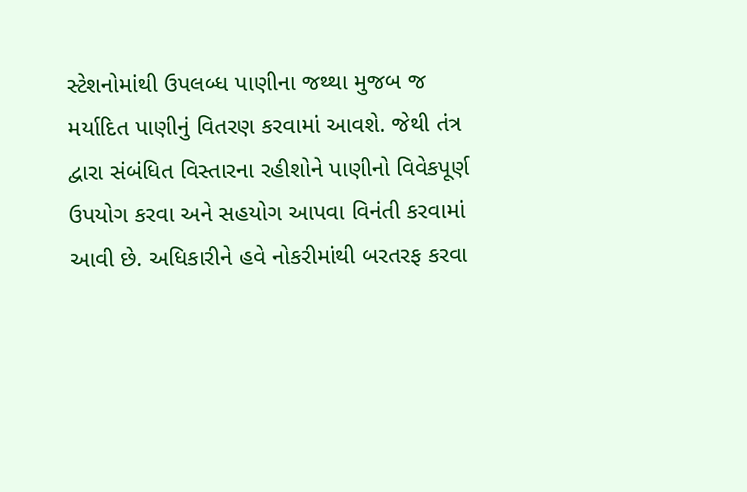સ્ટેશનોમાંથી ઉપલબ્ધ પાણીના જથ્થા મુજબ જ મર્યાદિત પાણીનું વિતરણ કરવામાં આવશે. જેથી તંત્ર દ્વારા સંબંધિત વિસ્તારના રહીશોને પાણીનો વિવેકપૂર્ણ ઉપયોગ કરવા અને સહયોગ આપવા વિનંતી કરવામાં આવી છે. અધિકારીને હવે નોકરીમાંથી બરતરફ કરવા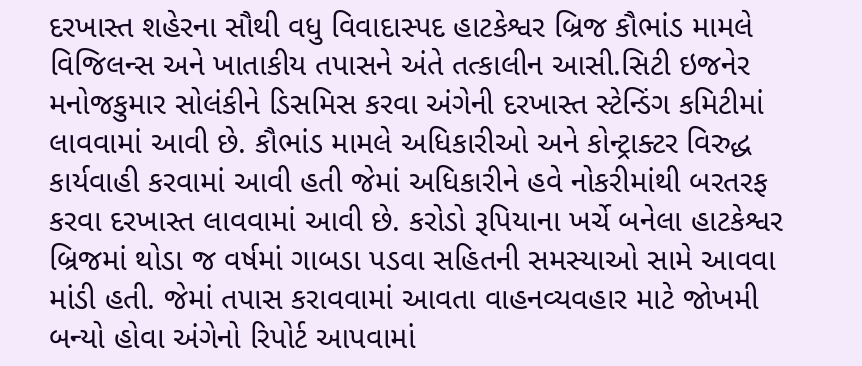દરખાસ્ત શહેરના સૌથી વધુ વિવાદાસ્પદ હાટકેશ્વર બ્રિજ કૌભાંડ મામલે વિજિલન્સ અને ખાતાકીય તપાસને અંતે તત્કાલીન આસી.સિટી ઇજનેર મનોજકુમાર સોલંકીને ડિસમિસ કરવા અંગેની દરખાસ્ત સ્ટેન્ડિંગ કમિટીમાં લાવવામાં આવી છે. કૌભાંડ મામલે અધિકારીઓ અને કોન્ટ્રાક્ટર વિરુદ્ધ કાર્યવાહી કરવામાં આવી હતી જેમાં અધિકારીને હવે નોકરીમાંથી બરતરફ કરવા દરખાસ્ત લાવવામાં આવી છે. કરોડો રૂપિયાના ખર્ચે બનેલા હાટકેશ્વર બ્રિજમાં થોડા જ વર્ષમાં ગાબડા પડવા સહિતની સમસ્યાઓ સામે આવવા માંડી હતી. જેમાં તપાસ કરાવવામાં આવતા વાહનવ્યવહાર માટે જોખમી બન્યો હોવા અંગેનો રિપોર્ટ આપવામાં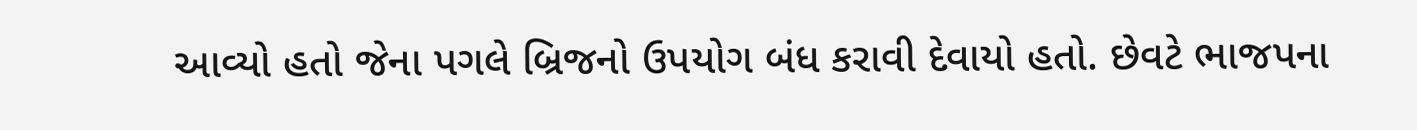આવ્યો હતો જેના પગલે બ્રિજનો ઉપયોગ બંધ કરાવી દેવાયો હતો. છેવટે ભાજપના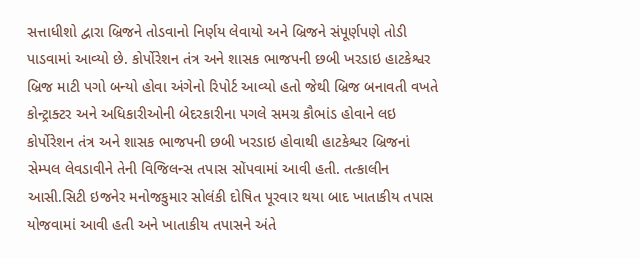સત્તાધીશો દ્વારા બ્રિજને તોડવાનો નિર્ણય લેવાયો અને બ્રિજને સંપૂર્ણપણે તોડી પાડવામાં આવ્યો છે. કોર્પોરેશન તંત્ર અને શાસક ભાજપની છબી ખરડાઇ હાટકેશ્વર બ્રિજ માટી પગો બન્યો હોવા અંગેનો રિપોર્ટ આવ્યો હતો જેથી બ્રિજ બનાવતી વખતે કોન્ટ્રાક્ટર અને અધિકારીઓની બેદરકારીના પગલે સમગ્ર કૌભાંડ હોવાને લઇ કોર્પોરેશન તંત્ર અને શાસક ભાજપની છબી ખરડાઇ હોવાથી હાટકેશ્વર બ્રિજનાં સેમ્પલ લેવડાવીને તેની વિજિલન્સ તપાસ સોંપવામાં આવી હતી. તત્કાલીન આસી.સિટી ઇજનેર મનોજકુમાર સોલંકી દોષિત પૂરવાર થયા બાદ ખાતાકીય તપાસ યોજવામાં આવી હતી અને ખાતાકીય તપાસને અંતે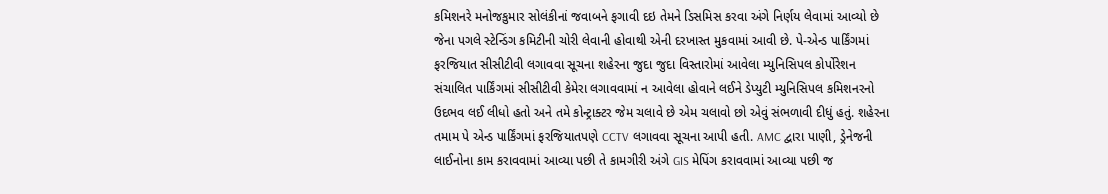કમિશનરે મનોજકુમાર સોલંકીનાં જવાબને ફગાવી દઇ તેમને ડિસમિસ કરવા અંગે નિર્ણય લેવામાં આવ્યો છે જેના પગલે સ્ટેન્ડિંગ કમિટીની ચોરી લેવાની હોવાથી એની દરખાસ્ત મુકવામાં આવી છે. પે-એન્ડ પાર્કિંગમાં ફરજિયાત સીસીટીવી લગાવવા સૂચના શહેરના જુદા જુદા વિસ્તારોમાં આવેલા મ્યુનિસિપલ કોર્પોરેશન સંચાલિત પાર્કિંગમાં સીસીટીવી કેમેરા લગાવવામાં ન આવેલા હોવાને લઈને ડેપ્યુટી મ્યુનિસિપલ કમિશનરનો ઉદભવ લઈ લીધો હતો અને તમે કોન્ટ્રાક્ટર જેમ ચલાવે છે એમ ચલાવો છો એવું સંભળાવી દીધું હતું. શહેરના તમામ પે એન્ડ પાર્કિંગમાં ફરજિયાતપણે CCTV લગાવવા સૂચના આપી હતી. AMC દ્વારા પાણી, ડ્રેનેજની લાઈનોના કામ કરાવવામાં આવ્યા પછી તે કામગીરી અંગે GIS મેપિંગ કરાવવામાં આવ્યા પછી જ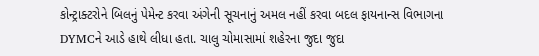કોન્ટ્રાક્ટરોને બિલનું પેમેન્ટ કરવા અંગેની સૂચનાનું અમલ નહીં કરવા બદલ ફાયનાન્સ વિભાગના DYMCને આડે હાથે લીધા હતા. ચાલુ ચોમાસામાં શહેરના જુદા જુદા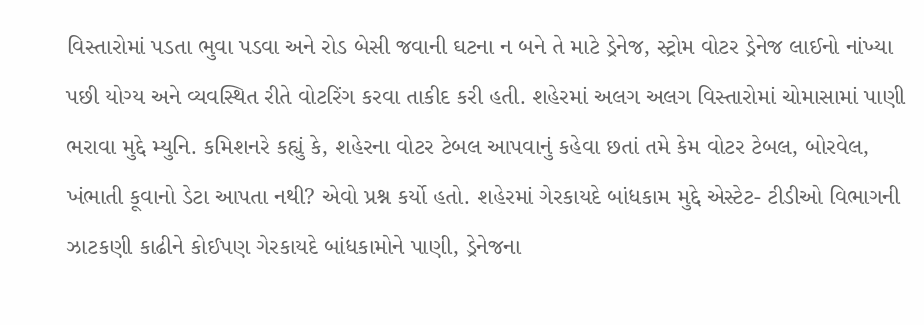વિસ્તારોમાં પડતા ભુવા પડવા અને રોડ બેસી જવાની ઘટના ન બને તે માટે ડ્રેનેજ, સ્ટ્રોમ વોટર ડ્રેનેજ લાઈનો નાંખ્યા પછી યોગ્ય અને વ્યવસ્થિત રીતે વોટરિંગ કરવા તાકીદ કરી હતી. શહેરમાં અલગ અલગ વિસ્તારોમાં ચોમાસામાં પાણી ભરાવા મુદ્દે મ્યુનિ. કમિશનરે કહ્યું કે, શહેરના વોટર ટેબલ આપવાનું કહેવા છતાં તમે કેમ વોટર ટેબલ, બોરવેલ, ખંભાતી કૂવાનો ડેટા આપતા નથી? એવો પ્રશ્ન કર્યો હતો. શહેરમાં ગેરકાયદે બાંધકામ મુદ્દે એસ્ટેટ- ટીડીઓ વિભાગની ઝાટકણી કાઢીને કોઈપણ ગેરકાયદે બાંધકામોને પાણી, ડ્રેનેજના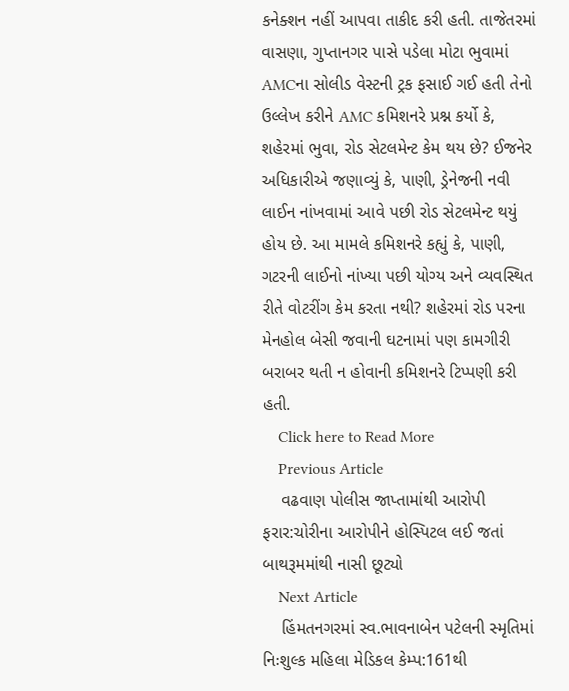કનેક્શન નહીં આપવા તાકીદ કરી હતી. તાજેતરમાં વાસણા, ગુપ્તાનગર પાસે પડેલા મોટા ભુવામાં AMCના સોલીડ વેસ્ટની ટ્રક ફસાઈ ગઈ હતી તેનો ઉલ્લેખ કરીને AMC કમિશનરે પ્રશ્ન કર્યો કે, શહેરમાં ભુવા, રોડ સેટલમેન્ટ કેમ થય છે? ઈજનેર અધિકારીએ જણાવ્યું કે, પાણી, ડ્રેનેજની નવી લાઈન નાંખવામાં આવે પછી રોડ સેટલમેન્ટ થયું હોય છે. આ મામલે કમિશનરે કહ્યું કે, પાણી, ગટરની લાઈનો નાંખ્યા પછી યોગ્ય અને વ્યવસ્થિત રીતે વોટરીંગ કેમ કરતા નથી? શહેરમાં રોડ પરના મેનહોલ બેસી જવાની ઘટનામાં પણ કામગીરી બરાબર થતી ન હોવાની કમિશનરે ટિપ્પણી કરી હતી.
    Click here to Read More
    Previous Article
    વઢવાણ પોલીસ જાપ્તામાંથી આરોપી ફરાર:ચોરીના આરોપીને હોસ્પિટલ લઈ જતાં બાથરૂમમાંથી નાસી છૂટ્યો
    Next Article
    હિંમતનગરમાં સ્વ.ભાવનાબેન પટેલની સ્મૃતિમાં નિઃશુલ્ક મહિલા મેડિકલ કેમ્પ:161થી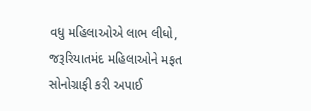વધુ મહિલાઓએ લાભ લીધો, જરૂરિયાતમંદ મહિલાઓને મફત સોનોગ્રાફી કરી અપાઈ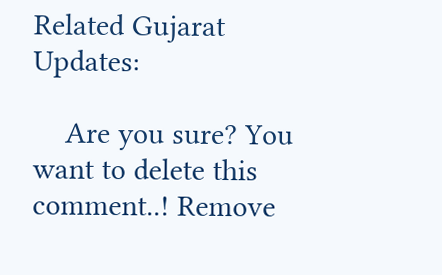Related Gujarat Updates:

    Are you sure? You want to delete this comment..! Remove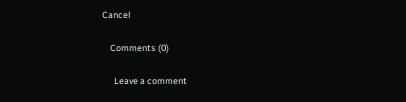Cancel

    Comments (0)

      Leave a comment